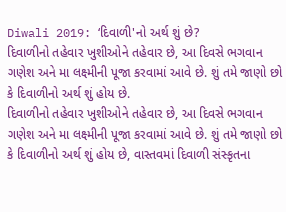Diwali 2019: ‘દિવાળી'નો અર્થ શું છે?
દિવાળીનો તહેવાર ખુશીઓને તહેવાર છે, આ દિવસે ભગવાન ગણેશ અને મા લક્ષ્મીની પૂજા કરવામાં આવે છે. શું તમે જાણો છો કે દિવાળીનો અર્થ શું હોય છે.
દિવાળીનો તહેવાર ખુશીઓને તહેવાર છે, આ દિવસે ભગવાન ગણેશ અને મા લક્ષ્મીની પૂજા કરવામાં આવે છે. શું તમે જાણો છો કે દિવાળીનો અર્થ શું હોય છે, વાસ્તવમાં દિવાળી સંસ્કૃતના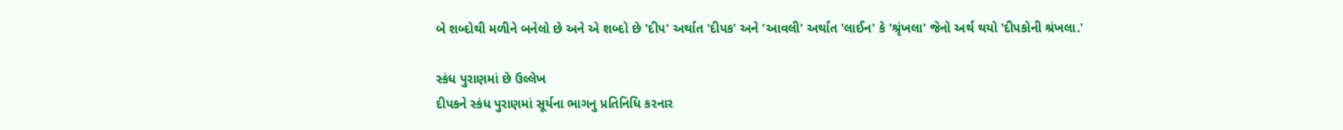બે શબ્દોથી મળીને બનેલો છે અને એ શબ્દો છે 'દીપ' અર્થાત 'દીપક' અને 'આવલી' અર્થાત 'લાઈન' કે 'શ્રૃંખલા' જેનો અર્થ થયો 'દીપકોની શ્રંખલા.'

સ્કંધ પુરાણમાં છે ઉલ્લેખ
દીપકને સ્કંધ પુરાણમાં સૂર્યના ભાગનુ પ્રતિનિધિ કરનાર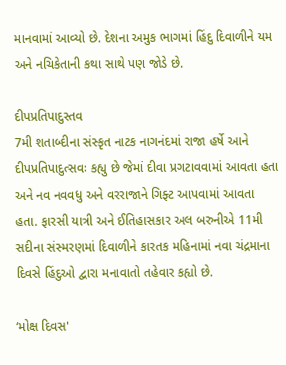માનવામાં આવ્યો છે. દેશના અમુક ભાગમાં હિંદુ દિવાળીને યમ અને નચિકેતાની કથા સાથે પણ જોડે છે.

દીપપ્રતિપાદુસ્તવ
7મી શતાબ્દીના સંસ્કૃત નાટક નાગનંદમાં રાજા હર્ષે આને દીપપ્રતિપાદુત્સવઃ કહ્યુ છે જેમાં દીવા પ્રગટાવવામાં આવતા હતા અને નવ નવવધુ અને વરરાજાને ગિફ્ટ આપવામાં આવતા હતા. ફારસી યાત્રી અને ઈતિહાસકાર અલ બરુનીએ 11મી સદીના સંસ્મરણમાં દિવાળીને કારતક મહિનામાં નવા ચંદ્રમાના દિવસે હિંદુઓ દ્વારા મનાવાતો તહેવાર કહ્યો છે.

‘મોક્ષ દિવસ'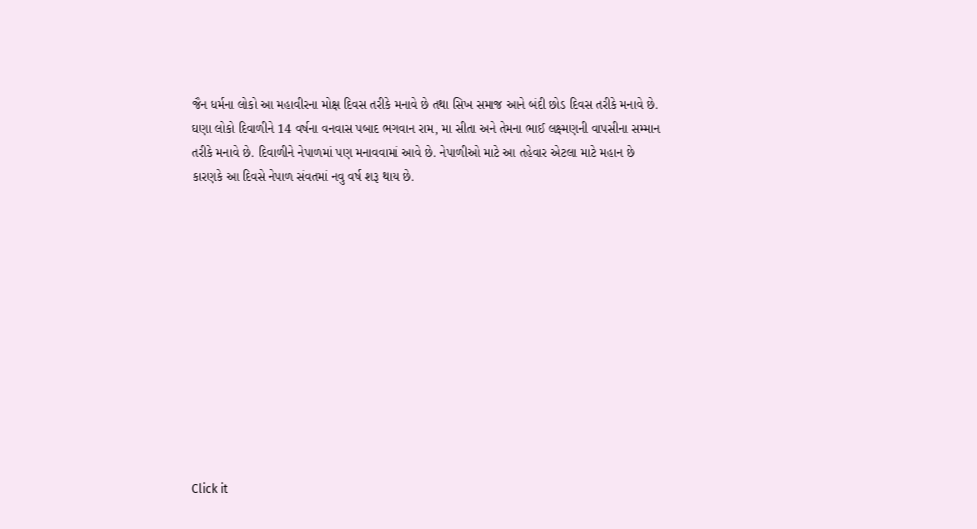જૈન ધર્મના લોકો આ મહાવીરના મોક્ષ દિવસ તરીકે મનાવે છે તથા સિખ સમાજ આને બંદી છોડ દિવસ તરીકે મનાવે છે. ઘણા લોકો દિવાળીને 14 વર્ષના વનવાસ પબાદ ભગવાન રામ, મા સીતા અને તેમના ભાઈ લક્ષ્મણની વાપસીના સમ્માન તરીકે મનાવે છે. દિવાળીને નેપાળમાં પણ મનાવવામાં આવે છે. નેપાળીઓ માટે આ તહેવાર એટલા માટે મહાન છે કારણકે આ દિવસે નેપાળ સંવતમાં નવુ વર્ષ શરૂ થાય છે.












Click it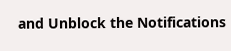and Unblock the Notifications